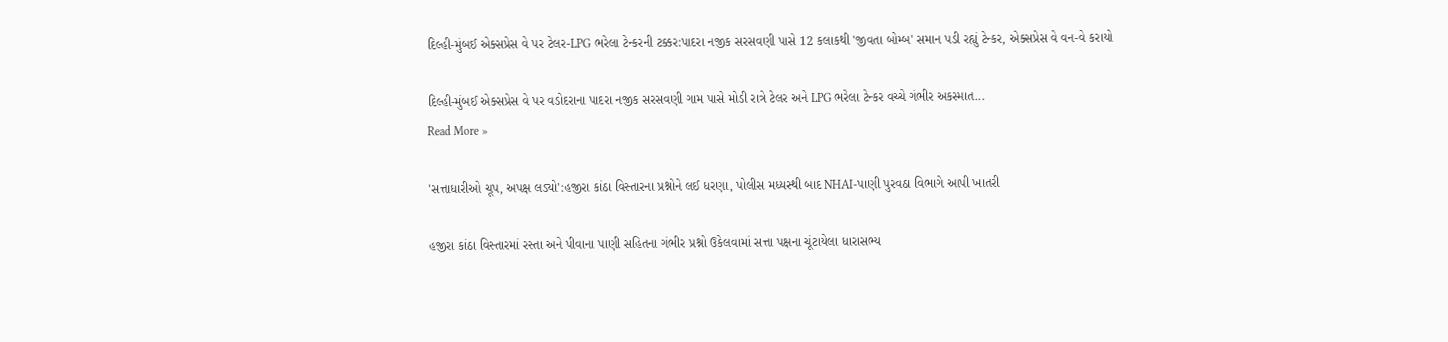દિલ્હી-મુંબઈ એક્સપ્રેસ વે પર ટેલર-LPG ભરેલા ટેન્કરની ટક્કર:પાદરા નજીક સરસવણી પાસે 12 કલાકથી 'જીવતા બોમ્બ' સમાન પડી રહ્યું ટેન્કર, એક્સપ્રેસ વે વન-વે કરાયો

દિલ્હી-મુંબઈ એક્સપ્રેસ વે પર વડોદરાના પાદરા નજીક સરસવણી ગામ પાસે મોડી રાત્રે ટેલર અને LPG ભરેલા ટેન્કર વચ્ચે ગંભીર અકસ્માત...
Read More »

'સત્તાધારીઓ ચૂપ, અપક્ષ લડ્યો':હજીરા કાંઠા વિસ્તારના પ્રશ્નોને લઈ ધરણા, પોલીસ મધ્યસ્થી બાદ NHAI-પાણી પુરવઠા વિભાગે આપી ખાતરી

હજીરા કાંઠા વિસ્તારમાં રસ્તા અને પીવાના પાણી સહિતના ગંભીર પ્રશ્નો ઉકેલવામાં સત્તા પક્ષના ચૂંટાયેલા ધારાસભ્ય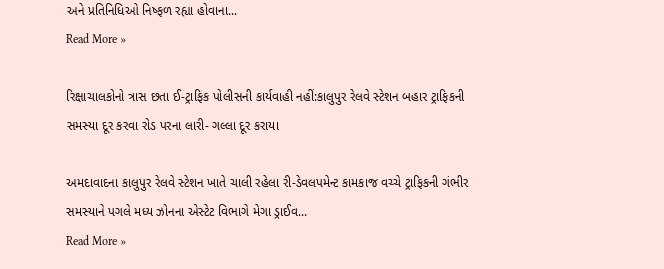અને પ્રતિનિધિઓ નિષ્ફળ રહ્યા હોવાના...
Read More »

રિક્ષાચાલકોનો ત્રાસ છતા ઈ-ટ્રાફિક પોલીસની કાર્યવાહી નહીં:કાલુપુર રેલવે સ્ટેશન બહાર ટ્રાફિકની સમસ્યા દૂર કરવા રોડ પરના લારી- ગલ્લા દૂર કરાયા

અમદાવાદના કાલુપુર રેલવે સ્ટેશન ખાતે ચાલી રહેલા રી-ડેવલપમેન્ટ કામકાજ વચ્ચે ટ્રાફિકની ગંભીર સમસ્યાને પગલે મધ્ય ઝોનના એસ્ટેટ વિભાગે મેગા ડ્રાઈવ...
Read More »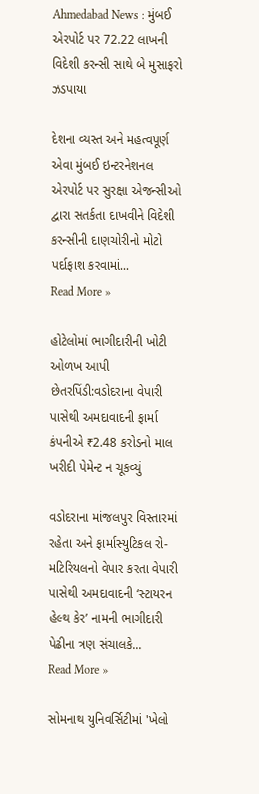Ahmedabad News : મુંબઈ એરપોર્ટ પર 72.22 લાખની વિદેશી કરન્સી સાથે બે મુસાફરો ઝડપાયા

દેશના વ્યસ્ત અને મહત્વપૂર્ણ એવા મુંબઈ ઇન્ટરનેશનલ એરપોર્ટ પર સુરક્ષા એજન્સીઓ દ્વારા સતર્કતા દાખવીને વિદેશી કરન્સીની દાણચોરીનો મોટો પર્દાફાશ કરવામાં...
Read More »

હોટેલોમાં ભાગીદારીની ખોટી ઓળખ આપી છેતરપિંડી:વડોદરાના વેપારી પાસેથી અમદાવાદની ફાર્મા કંપનીએ ₹2.48 કરોડનો માલ ખરીદી પેમેન્ટ ન ચૂકવ્યું

વડોદરાના માંજલપુર વિસ્તારમાં રહેતા અને ફાર્માસ્યુટિકલ રો-મટિરિયલનો વેપાર કરતા વેપારી પાસેથી અમદાવાદની ‘સ્ટાયરન હેલ્થ કેર’ નામની ભાગીદારી પેઢીના ત્રણ સંચાલકે...
Read More »

સોમનાથ યુનિવર્સિટીમાં 'ખેલો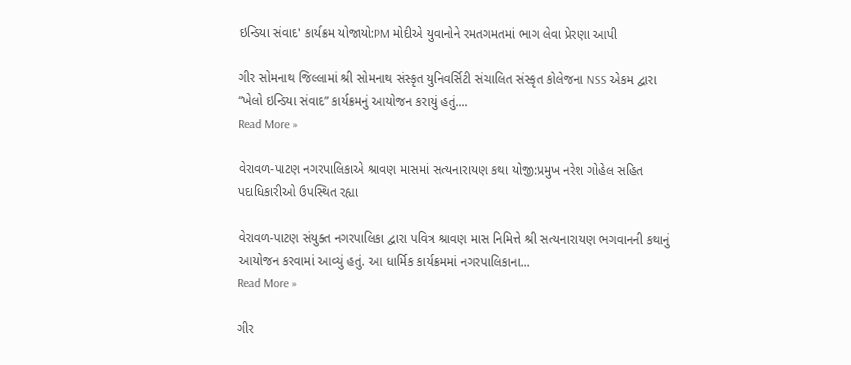ઇન્ડિયા સંવાદ' કાર્યક્રમ યોજાયો:PM મોદીએ યુવાનોને રમતગમતમાં ભાગ લેવા પ્રેરણા આપી

ગીર સોમનાથ જિલ્લામાં શ્રી સોમનાથ સંસ્કૃત યુનિવર્સિટી સંચાલિત સંસ્કૃત કોલેજના NSS એકમ દ્વારા “ખેલો ઇન્ડિયા સંવાદ” કાર્યક્રમનું આયોજન કરાયું હતું....
Read More »

વેરાવળ-પાટણ નગરપાલિકાએ શ્રાવણ માસમાં સત્યનારાયણ કથા યોજી:પ્રમુખ નરેશ ગોહેલ સહિત પદાધિકારીઓ ઉપસ્થિત રહ્યા

વેરાવળ-પાટણ સંયુક્ત નગરપાલિકા દ્વારા પવિત્ર શ્રાવણ માસ નિમિત્તે શ્રી સત્યનારાયણ ભગવાનની કથાનું આયોજન કરવામાં આવ્યું હતું. આ ધાર્મિક કાર્યક્રમમાં નગરપાલિકાના...
Read More »

ગીર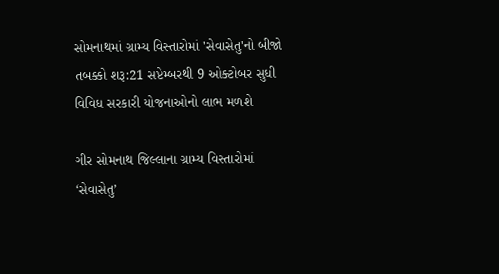સોમનાથમાં ગ્રામ્ય વિસ્તારોમાં 'સેવાસેતુ'નો બીજો તબક્કો શરૂ:21 સપ્ટેમ્બરથી 9 ઓક્ટોબર સુધી વિવિધ સરકારી યોજનાઓનો લાભ મળશે

ગીર સોમનાથ જિલ્લાના ગ્રામ્ય વિસ્તારોમાં ‘સેવાસેતુ’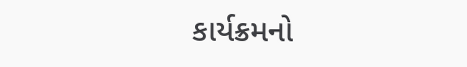કાર્યક્રમનો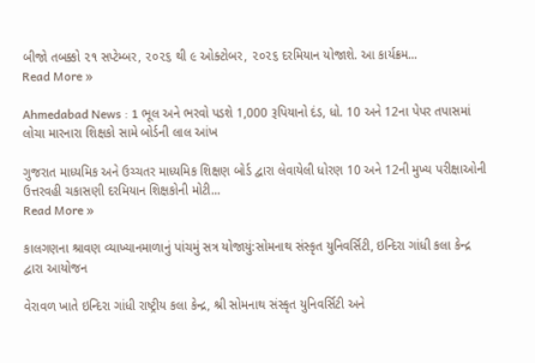બીજો તબક્કો ૨૧ સપ્ટેમ્બર, ૨૦૨૬ થી ૯ ઓક્ટોબર, ૨૦૨૬ દરમિયાન યોજાશે. આ કાર્યક્રમ...
Read More »

Ahmedabad News : 1 ભૂલ અને ભરવો પડશે 1,000 રૂપિયાનો દંડ, ધો. 10 અને 12ના પેપર તપાસમાં લોચા મારનારા શિક્ષકો સામે બોર્ડની લાલ આંખ

ગુજરાત માધ્યમિક અને ઉચ્ચતર માધ્યમિક શિક્ષણ બોર્ડ દ્વારા લેવાયેલી ધોરણ 10 અને 12ની મુખ્ય પરીક્ષાઓની ઉત્તરવહી ચકાસણી દરમિયાન શિક્ષકોની મોટી...
Read More »

કાલગણના શ્રાવણ વ્યાખ્યાનમાળાનું પાંચમું સત્ર યોજાયું:સોમનાથ સંસ્કૃત યુનિવર્સિટી, ઇન્દિરા ગાંધી કલા કેન્દ્ર દ્વારા આયોજન

વેરાવળ ખાતે ઇન્દિરા ગાંધી રાષ્ટ્રીય કલા કેન્દ્ર, શ્રી સોમનાથ સંસ્કૃત યુનિવર્સિટી અને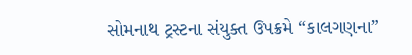સોમનાથ ટ્રસ્ટના સંયુક્ત ઉપક્રમે “કાલગણના”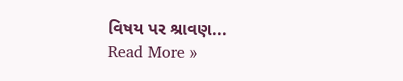વિષય પર શ્રાવણ...
Read More »